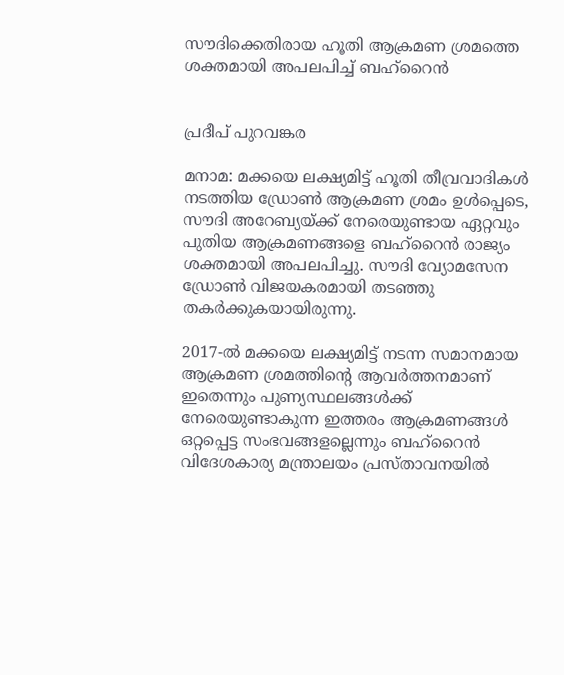സൗദിക്കെതിരായ ഹൂതി ആക്രമണ ശ്രമത്തെ ശക്തമായി അപലപിച്ച് ബഹ്‌റൈൻ


പ്രദീപ് പുറവങ്കര

മനാമ: മക്കയെ ലക്ഷ്യമിട്ട് ഹൂതി തീവ്രവാദികൾ നടത്തിയ ഡ്രോൺ ആക്രമണ ശ്രമം ഉൾപ്പെടെ, സൗദി അറേബ്യയ്ക്ക് നേരെയുണ്ടായ ഏറ്റവും പുതിയ ആക്രമണങ്ങളെ ബഹ്‌റൈൻ രാജ്യം ശക്തമായി അപലപിച്ചു. സൗദി വ്യോമസേന ഡ്രോൺ വിജയകരമായി തടഞ്ഞു തകർക്കുകയായിരുന്നു.

2017-ൽ മക്കയെ ലക്ഷ്യമിട്ട് നടന്ന സമാനമായ ആക്രമണ ശ്രമത്തിന്റെ ആവർത്തനമാണ് ഇതെന്നും പുണ്യസ്ഥലങ്ങൾക്ക് നേരെയുണ്ടാകുന്ന ഇത്തരം ആക്രമണങ്ങൾ ഒറ്റപ്പെട്ട സംഭവങ്ങളല്ലെന്നും ബഹ്‌റൈൻ വിദേശകാര്യ മന്ത്രാലയം പ്രസ്താവനയിൽ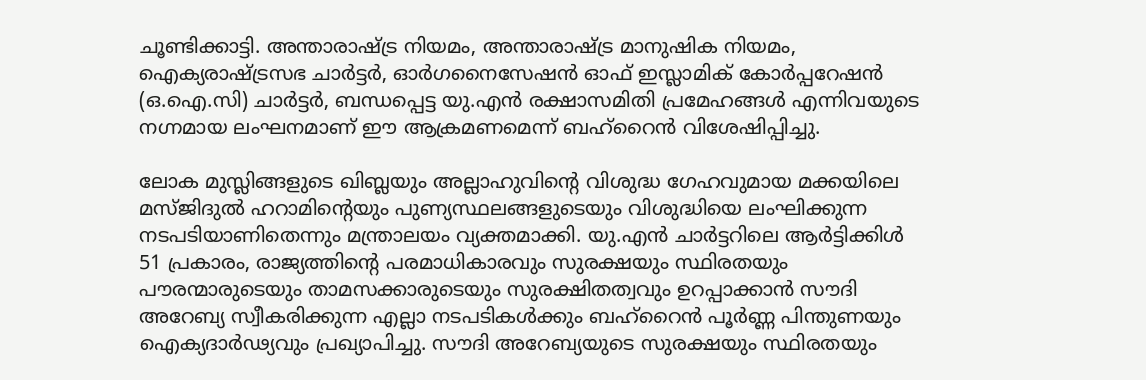ചൂണ്ടിക്കാട്ടി. അന്താരാഷ്ട്ര നിയമം, അന്താരാഷ്ട്ര മാനുഷിക നിയമം, ഐക്യരാഷ്ട്രസഭ ചാർട്ടർ, ഓർഗനൈസേഷൻ ഓഫ് ഇസ്ലാമിക് കോർപ്പറേഷൻ (ഒ.ഐ.സി) ചാർട്ടർ, ബന്ധപ്പെട്ട യു.എൻ രക്ഷാസമിതി പ്രമേഹങ്ങൾ എന്നിവയുടെ നഗ്നമായ ലംഘനമാണ് ഈ ആക്രമണമെന്ന് ബഹ്‌റൈൻ വിശേഷിപ്പിച്ചു.

ലോക മുസ്ലിങ്ങളുടെ ഖിബ്ലയും അല്ലാഹുവിന്റെ വിശുദ്ധ ഗേഹവുമായ മക്കയിലെ മസ്ജിദുൽ ഹറാമിന്റെയും പുണ്യസ്ഥലങ്ങളുടെയും വിശുദ്ധിയെ ലംഘിക്കുന്ന നടപടിയാണിതെന്നും മന്ത്രാലയം വ്യക്തമാക്കി. യു.എൻ ചാർട്ടറിലെ ആർട്ടിക്കിൾ 51 പ്രകാരം, രാജ്യത്തിന്റെ പരമാധികാരവും സുരക്ഷയും സ്ഥിരതയും പൗരന്മാരുടെയും താമസക്കാരുടെയും സുരക്ഷിതത്വവും ഉറപ്പാക്കാൻ സൗദി അറേബ്യ സ്വീകരിക്കുന്ന എല്ലാ നടപടികൾക്കും ബഹ്‌റൈൻ പൂർണ്ണ പിന്തുണയും ഐക്യദാർഢ്യവും പ്രഖ്യാപിച്ചു. സൗദി അറേബ്യയുടെ സുരക്ഷയും സ്ഥിരതയും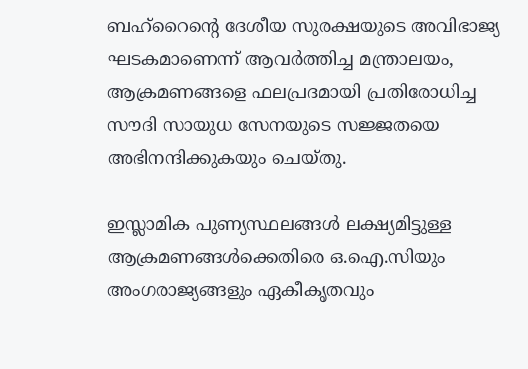ബഹ്‌റൈന്റെ ദേശീയ സുരക്ഷയുടെ അവിഭാജ്യ ഘടകമാണെന്ന് ആവർത്തിച്ച മന്ത്രാലയം, ആക്രമണങ്ങളെ ഫലപ്രദമായി പ്രതിരോധിച്ച സൗദി സായുധ സേനയുടെ സജ്ജതയെ അഭിനന്ദിക്കുകയും ചെയ്തു.

ഇസ്ലാമിക പുണ്യസ്ഥലങ്ങൾ ലക്ഷ്യമിട്ടുള്ള ആക്രമണങ്ങൾക്കെതിരെ ഒ.ഐ.സിയും അംഗരാജ്യങ്ങളും ഏകീകൃതവും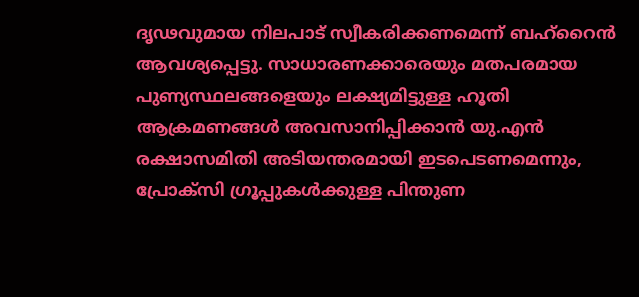ദൃഢവുമായ നിലപാട് സ്വീകരിക്കണമെന്ന് ബഹ്‌റൈൻ ആവശ്യപ്പെട്ടു. സാധാരണക്കാരെയും മതപരമായ പുണ്യസ്ഥലങ്ങളെയും ലക്ഷ്യമിട്ടുള്ള ഹൂതി ആക്രമണങ്ങൾ അവസാനിപ്പിക്കാൻ യു.എൻ രക്ഷാസമിതി അടിയന്തരമായി ഇടപെടണമെന്നും, പ്രോക്സി ഗ്രൂപ്പുകൾക്കുള്ള പിന്തുണ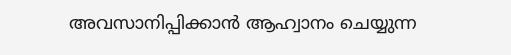അവസാനിപ്പിക്കാൻ ആഹ്വാനം ചെയ്യുന്ന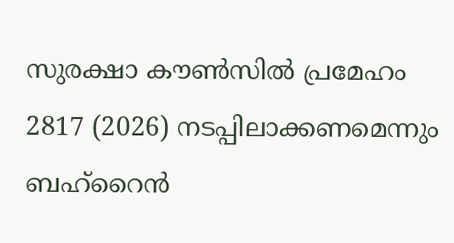സുരക്ഷാ കൗൺസിൽ പ്രമേഹം 2817 (2026) നടപ്പിലാക്കണമെന്നും ബഹ്‌റൈൻ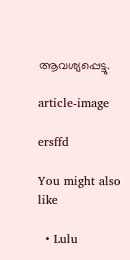ആവശ്യപ്പെട്ടു.

article-image

ersffd

You might also like

  • Lulu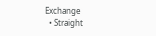Exchange
  • Straight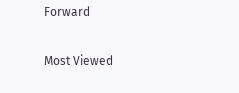Forward

Most Viewed